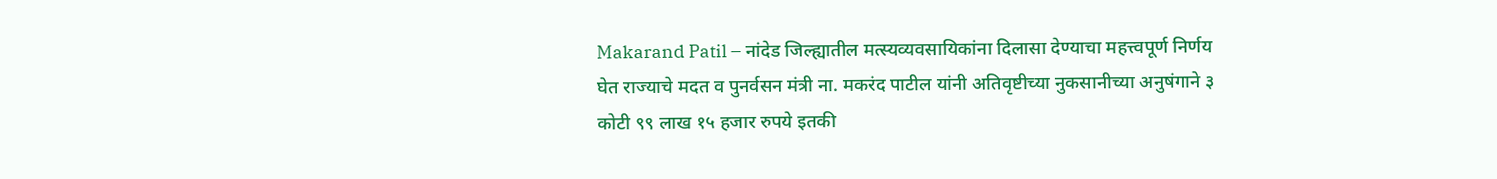Makarand Patil – नांदेड जिल्ह्यातील मत्स्यव्यवसायिकांना दिलासा देण्याचा महत्त्वपूर्ण निर्णय घेत राज्याचे मदत व पुनर्वसन मंत्री ना. मकरंद पाटील यांनी अतिवृष्टीच्या नुकसानीच्या अनुषंगाने ३ कोटी ९९ लाख १५ हजार रुपये इतकी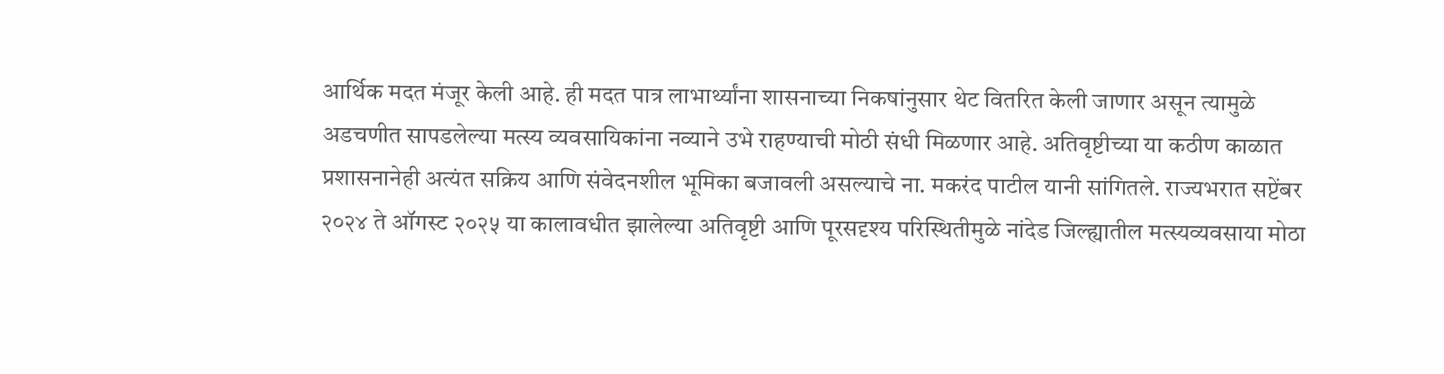आर्थिक मदत मंजूर केली आहे. ही मदत पात्र लाभार्थ्यांना शासनाच्या निकषांनुसार थेट वितरित केली जाणार असून त्यामुळे अडचणीत सापडलेल्या मत्स्य व्यवसायिकांना नव्याने उभे राहण्याची मोठी संधी मिळणार आहे. अतिवृष्टीच्या या कठीण काळात प्रशासनानेही अत्यंत सक्रिय आणि संवेदनशील भूमिका बजावली असल्याचे ना. मकरंद पाटील यानी सांगितले. राज्यभरात सप्टेंबर २०२४ ते ऑगस्ट २०२५ या कालावधीत झालेल्या अतिवृष्टी आणि पूरसदृश्य परिस्थितीमुळे नांदेड जिल्ह्यातील मत्स्यव्यवसाया मोठा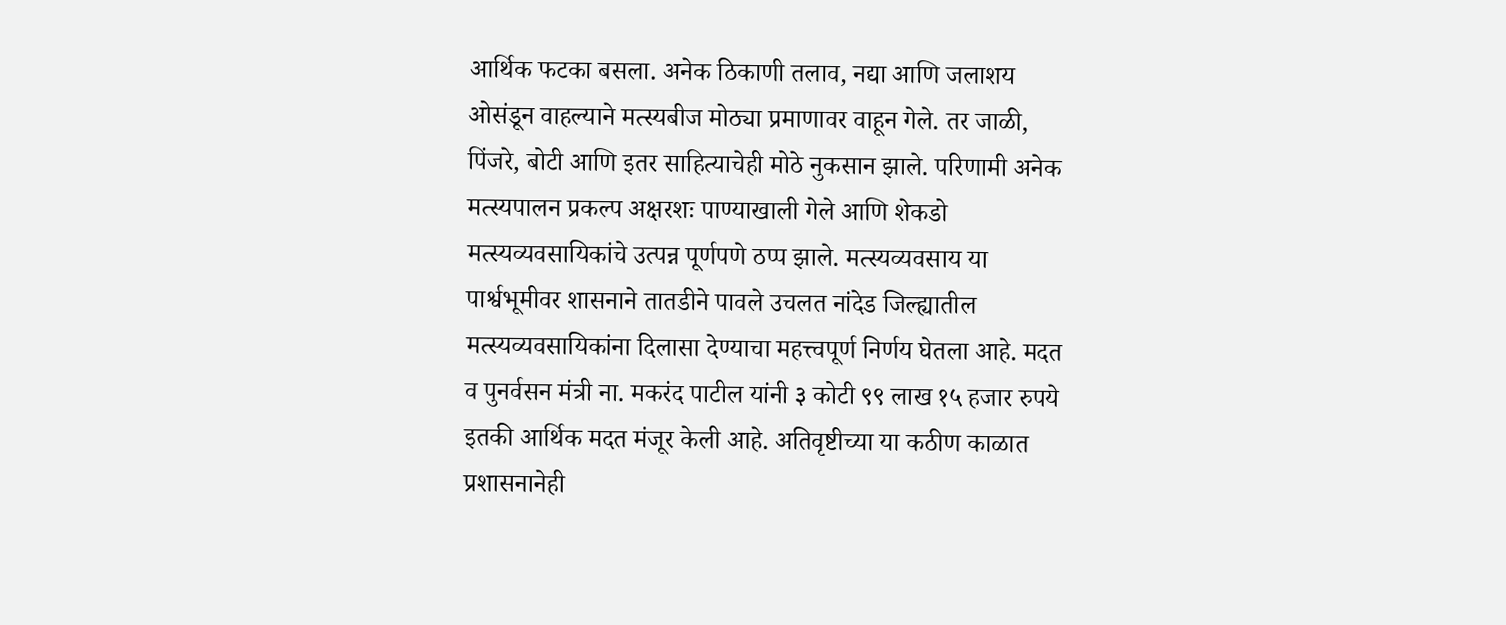आर्थिक फटका बसला. अनेक ठिकाणी तलाव, नद्या आणि जलाशय ओसंडून वाहल्याने मत्स्यबीज मोठ्या प्रमाणावर वाहून गेले. तर जाळी, पिंजरे, बोटी आणि इतर साहित्याचेही मोठे नुकसान झाले. परिणामी अनेक मत्स्यपालन प्रकल्प अक्षरशः पाण्याखाली गेले आणि शेकडो मत्स्यव्यवसायिकांचे उत्पन्न पूर्णपणे ठप्प झाले. मत्स्यव्यवसाय या पार्श्वभूमीवर शासनाने तातडीने पावले उचलत नांदेड जिल्ह्यातील मत्स्यव्यवसायिकांना दिलासा देण्याचा महत्त्वपूर्ण निर्णय घेतला आहे. मदत व पुनर्वसन मंत्री ना. मकरंद पाटील यांनी ३ कोटी ९९ लाख १५ हजार रुपये इतकी आर्थिक मदत मंजूर केली आहे. अतिवृष्टीच्या या कठीण काळात प्रशासनानेही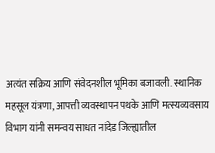अत्यंत सक्रिय आणि संवेदनशील भूमिका बजावली. स्थानिक महसूल यंत्रणा, आपत्ती व्यवस्थापन पथके आणि मत्स्यव्यवसाय विभाग यांनी समन्वय साधत नांदेड जिल्ह्यातील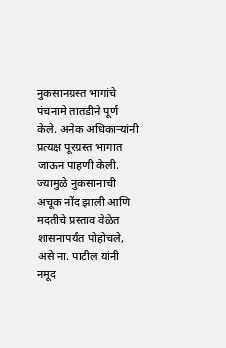नुकसानग्रस्त भागांचे पंचनामे तातडीने पूर्ण केले. अनेक अधिकाऱ्यांनी प्रत्यक्ष पूरग्रस्त भागात जाऊन पाहणी केली. ज्यामुळे नुकसानाची अचूक नोंद झाली आणि मदतीचे प्रस्ताव वेळेत शासनापर्यंत पोहोचले, असे ना. पाटील यांनी नमूद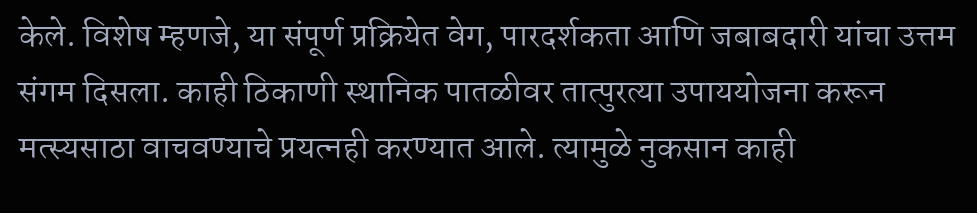केले. विशेष म्हणजे, या संपूर्ण प्रक्रियेत वेग, पारदर्शकता आणि जबाबदारी यांचा उत्तम संगम दिसला. काही ठिकाणी स्थानिक पातळीवर तात्पुरत्या उपाययोजना करून मत्स्यसाठा वाचवण्याचे प्रयत्नही करण्यात आले. त्यामुळे नुकसान काही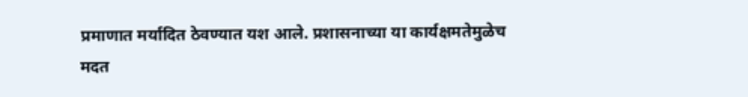प्रमाणात मर्यादित ठेवण्यात यश आले. प्रशासनाच्या या कार्यक्षमतेमुळेच मदत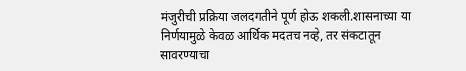मंजुरीची प्रक्रिया जलदगतीने पूर्ण होऊ शकली.शासनाच्या या निर्णयामुळे केवळ आर्थिक मदतच नव्हे, तर संकटातून सावरण्याचा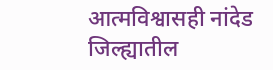आत्मविश्वासही नांदेड जिल्ह्यातील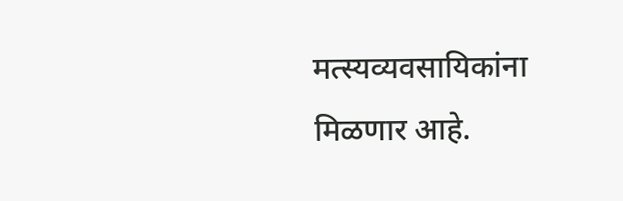मत्स्यव्यवसायिकांना मिळणार आहे.